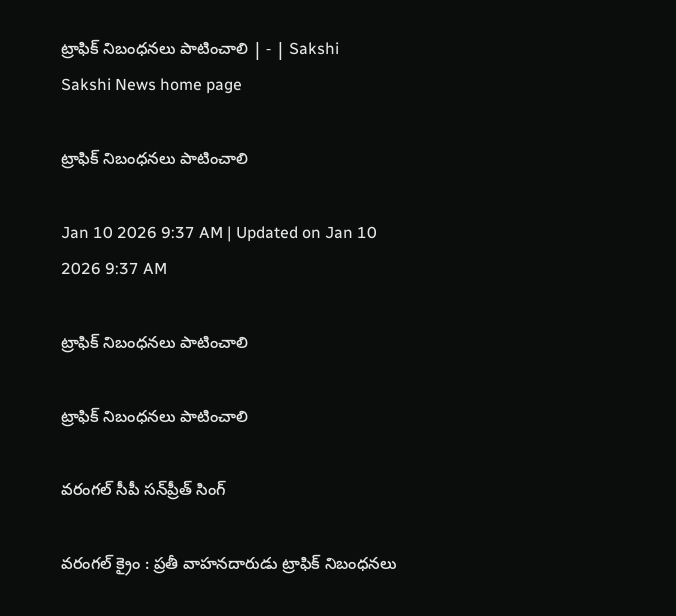ట్రాఫిక్‌ నిబంధనలు పాటించాలి | - | Sakshi
Sakshi News home page

ట్రాఫిక్‌ నిబంధనలు పాటించాలి

Jan 10 2026 9:37 AM | Updated on Jan 10 2026 9:37 AM

ట్రాఫిక్‌ నిబంధనలు పాటించాలి

ట్రాఫిక్‌ నిబంధనలు పాటించాలి

వరంగల్‌ సీపీ సన్‌ప్రీత్‌ సింగ్‌

వరంగల్‌ క్రైం : ప్రతీ వాహనదారుడు ట్రాఫిక్‌ నిబంధనలు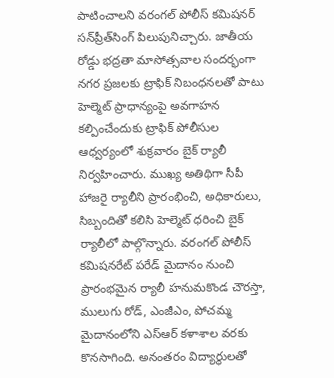పాటించాలని వరంగల్‌ పోలీస్‌ కమిషనర్‌ సన్‌ప్రీత్‌సింగ్‌ పిలుపునిచ్చారు. జాతీయ రోడ్డు భద్రతా మాసోత్సవాల సందర్భంగా నగర ప్రజలకు ట్రాఫిక్‌ నిబంధనలతో పాటు హెల్మెట్‌ ప్రాధాన్యంపై అవగాహన కల్పించేందుకు ట్రాఫిక్‌ పోలీసుల ఆధ్వర్యంలో శుక్రవారం బైక్‌ ర్యాలీ నిర్వహించారు. ముఖ్య అతిథిగా సీపీ హాజరై ర్యాలీని ప్రారంభించి, అధికారులు, సిబ్బందితో కలిసి హెల్మెట్‌ ధరించి బైక్‌ ర్యాలీలో పాల్గొన్నారు. వరంగల్‌ పోలీస్‌ కమిషనరేట్‌ పరేడ్‌ మైదానం నుంచి ప్రారంభమైన ర్యాలీ హనుమకొండ చౌరస్తా, ములుగు రోడ్‌, ఎంజీఎం, పోచమ్మ మైదానంలోని ఎస్‌ఆర్‌ కళాశాల వరకు కొనసాగింది. అనంతరం విద్యార్థులతో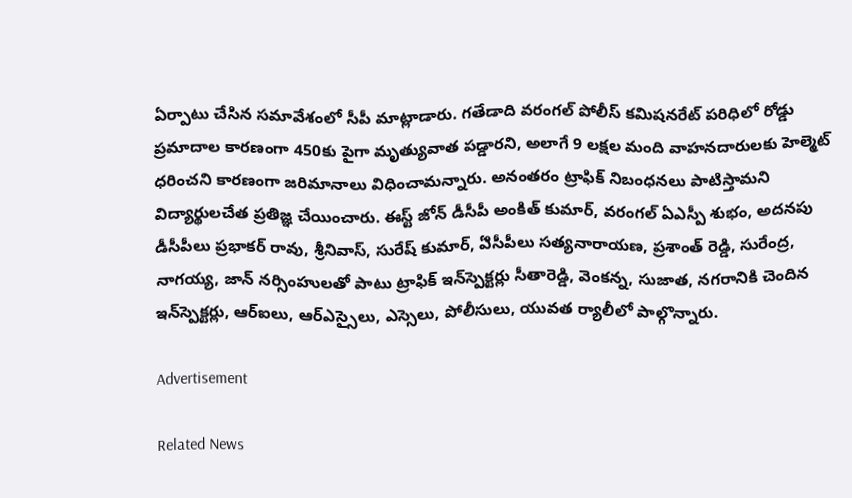ఏర్పాటు చేసిన సమావేశంలో సీపీ మాట్లాడారు. గతేడాది వరంగల్‌ పోలీస్‌ కమిషనరేట్‌ పరిధిలో రోడ్డు ప్రమాదాల కారణంగా 450కు పైగా మృత్యువాత పడ్డారని, అలాగే 9 లక్షల మంది వాహనదారులకు హెల్మెట్‌ ధరించని కారణంగా జరిమానాలు విధించామన్నారు. అనంతరం ట్రాఫిక్‌ నిబంధనలు పాటిస్తామని విద్యార్థులచేత ప్రతిజ్ఞ చేయించారు. ఈస్ట్‌ జోన్‌ డీసీపీ అంకిత్‌ కుమార్‌, వరంగల్‌ ఏఎస్పీ శుభం, అదనపు డీసీపీలు ప్రభాకర్‌ రావు, శ్రీనివాస్‌, సురేష్‌ కుమార్‌, ఏిసీపీలు సత్యనారాయణ, ప్రశాంత్‌ రెడ్డి, సురేంద్ర, నాగయ్య, జాన్‌ నర్సింహులతో పాటు ట్రాఫిక్‌ ఇన్‌స్పెక్టర్లు సీతారెడ్డి, వెంకన్న, సుజాత, నగరానికి చెందిన ఇన్‌స్పెక్టర్లు, ఆర్‌ఐలు, ఆర్‌ఎస్సైలు, ఎస్సెలు, పోలీసులు, యువత ర్యాలీలో పాల్గొన్నారు.

Advertisement

Related News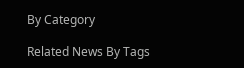By Category

Related News By Tags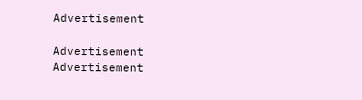Advertisement

Advertisement
Advertisement